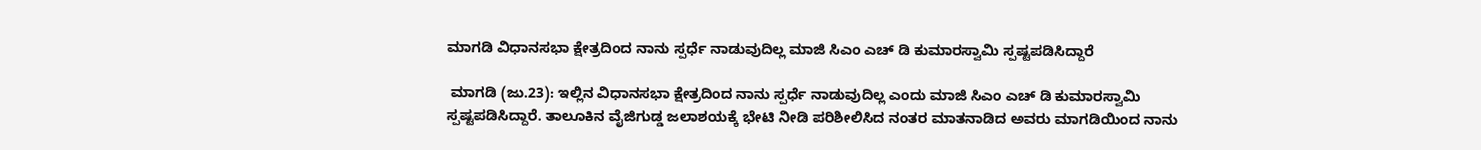ಮಾಗಡಿ ವಿಧಾನಸಭಾ ಕ್ಷೇತ್ರದಿಂದ ನಾನು ಸ್ಪರ್ಧೆ ನಾಡುವುದಿಲ್ಲ ಮಾಜಿ ಸಿಎಂ ಎಚ್ ಡಿ ಕುಮಾರಸ್ವಾಮಿ ಸ್ಪಷ್ಟಪಡಿಸಿದ್ದಾರೆ

 ಮಾಗಡಿ (ಜು.23): ಇಲ್ಲಿನ ವಿಧಾನಸಭಾ ಕ್ಷೇತ್ರದಿಂದ ನಾನು ಸ್ಪರ್ಧೆ ನಾಡುವುದಿಲ್ಲ ಎಂದು ಮಾಜಿ ಸಿಎಂ ಎಚ್ ಡಿ ಕುಮಾರಸ್ವಾಮಿ ಸ್ಪಷ್ಟಪಡಿಸಿದ್ದಾರೆ. ತಾಲೂಕಿನ ವೈಜಿಗುಡ್ಡ ಜಲಾಶಯಕ್ಕೆ ಭೇಟಿ ನೀಡಿ ಪರಿಶೀಲಿಸಿದ ನಂತರ ಮಾತನಾಡಿದ ಅವರು ಮಾಗಡಿಯಿಂದ ನಾನು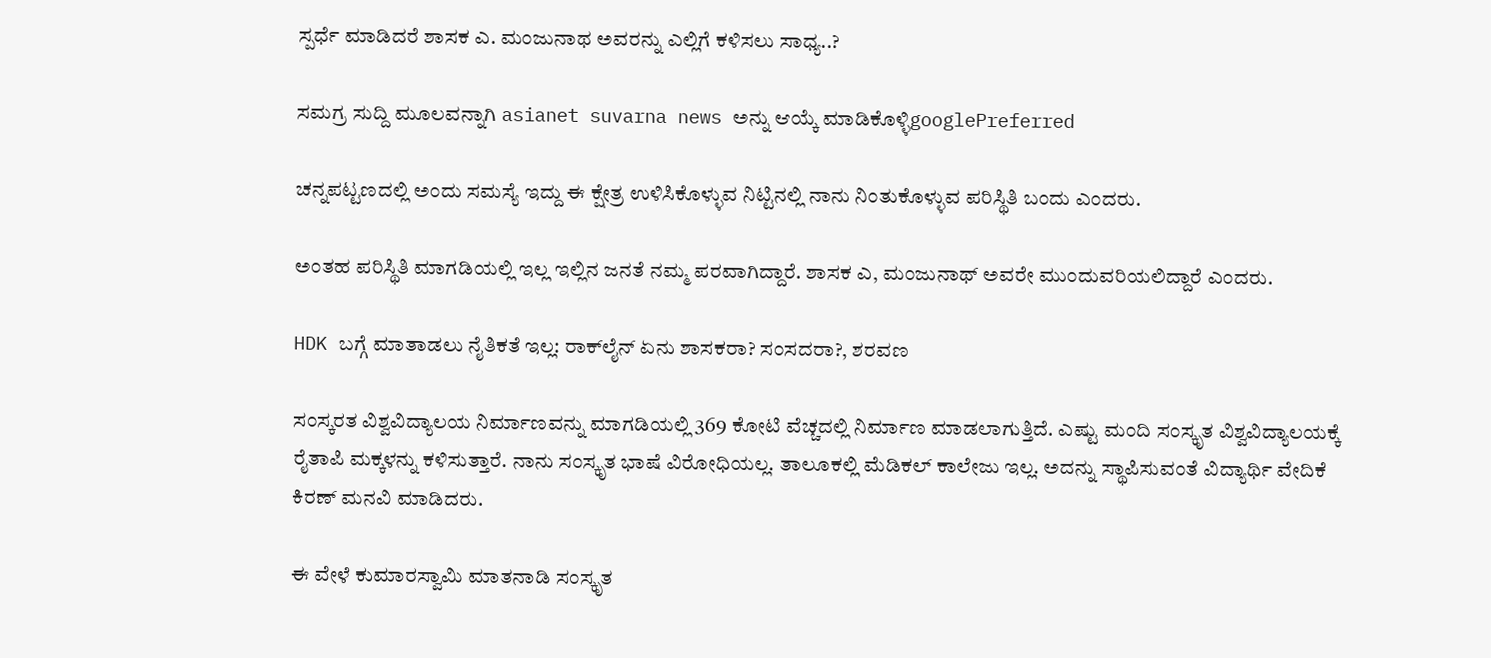ಸ್ಪರ್ಧೆ ಮಾಡಿದರೆ ಶಾಸಕ ಎ. ಮಂಜುನಾಥ ಅವರನ್ನು ಎಲ್ಲಿಗೆ ಕಳಿಸಲು ಸಾಧ್ಯ..?

ಸಮಗ್ರ ಸುದ್ದಿ ಮೂಲವನ್ನಾಗಿ asianet suvarna news ಅನ್ನು ಆಯ್ಕೆ ಮಾಡಿಕೊಳ್ಳಿgooglePreferred

ಚನ್ನಪಟ್ಟಣದಲ್ಲಿ ಅಂದು ಸಮಸ್ಯೆ ಇದ್ದು ಈ ಕ್ಷೇತ್ರ ಉಳಿಸಿಕೊಳ್ಳುವ ನಿಟ್ಟಿನಲ್ಲಿ ನಾನು ನಿಂತುಕೊಳ್ಳುವ ಪರಿಸ್ಥಿತಿ ಬಂದು ಎಂದರು.

ಅಂತಹ ಪರಿಸ್ಥಿತಿ ಮಾಗಡಿಯಲ್ಲಿ ಇಲ್ಲ ಇಲ್ಲಿನ ಜನತೆ ನಮ್ಮ ಪರವಾಗಿದ್ದಾರೆ. ಶಾಸಕ ಎ, ಮಂಜುನಾಥ್ ಅವರೇ ಮುಂದುವರಿಯಲಿದ್ದಾರೆ ಎಂದರು.

HDK ಬಗ್ಗೆ ಮಾತಾಡಲು ನೈತಿಕತೆ ಇಲ್ಲ: ರಾಕ್‌ಲೈನ್‌ ಏನು ಶಾಸಕರಾ? ಸಂಸದರಾ?, ಶರವಣ

ಸಂಸ್ಕರತ ವಿಶ್ವವಿದ್ಯಾಲಯ ನಿರ್ಮಾಣವನ್ನು ಮಾಗಡಿಯಲ್ಲಿ 369 ಕೋಟಿ ವೆಚ್ಚದಲ್ಲಿ ನಿರ್ಮಾಣ ಮಾಡಲಾಗುತ್ತಿದೆ. ಎಷ್ಟು ಮಂದಿ ಸಂಸ್ಕೃತ ವಿಶ್ವವಿದ್ಯಾಲಯಕ್ಕೆ ರೈತಾಪಿ ಮಕ್ಕಳನ್ನು ಕಳಿಸುತ್ತಾರೆ. ನಾನು ಸಂಸ್ಕೃತ ಭಾಷೆ ವಿರೋಧಿಯಲ್ಲ. ತಾಲೂಕಲ್ಲಿ ಮೆಡಿಕಲ್ ಕಾಲೇಜು ಇಲ್ಲ. ಅದನ್ನು ಸ್ಥಾಪಿಸುವಂತೆ ವಿದ್ಯಾರ್ಥಿ ವೇದಿಕೆ ಕಿರಣ್ ಮನವಿ ಮಾಡಿದರು.

ಈ ವೇಳೆ ಕುಮಾರಸ್ವಾಮಿ ಮಾತನಾಡಿ ಸಂಸ್ಕೃತ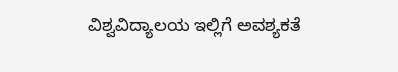ವಿಶ್ವವಿದ್ಯಾಲಯ ಇಲ್ಲಿಗೆ ಅವಶ್ಯಕತೆ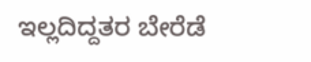ಇಲ್ಲದಿದ್ದತರ ಬೇರೆಡೆ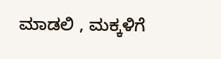ಮಾಡಲಿ , ಮಕ್ಕಳಿಗೆ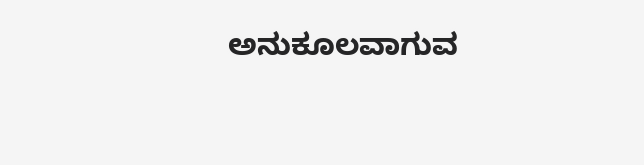ಅನುಕೂಲವಾಗುವ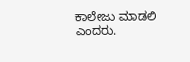ಕಾಲೇಜು ಮಾಡಲಿ ಎಂದರು.